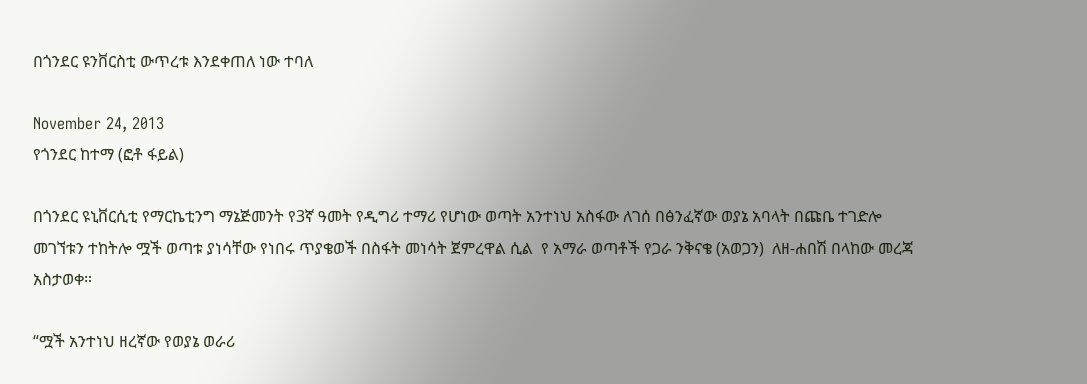በጎንደር ዩንቨርስቲ ውጥረቱ እንደቀጠለ ነው ተባለ

November 24, 2013
የጎንደር ከተማ (ፎቶ ፋይል)

በጎንደር ዩኒቨርሲቲ የማርኬቲንግ ማኔጅመንት የ3ኛ ዓመት የዲግሪ ተማሪ የሆነው ወጣት አንተነህ አስፋው ለገሰ በፅንፈኛው ወያኔ አባላት በጩቤ ተገድሎ መገኘቱን ተከትሎ ሟች ወጣቱ ያነሳቸው የነበሩ ጥያቄወች በስፋት መነሳት ጀምረዋል ሲል  የ አማራ ወጣቶች የጋራ ንቅናቄ (አወጋን)  ለዘ-ሐበሽ በላከው መረጃ አስታወቀ።

“ሟች አንተነህ ዘረኛው የወያኔ ወራሪ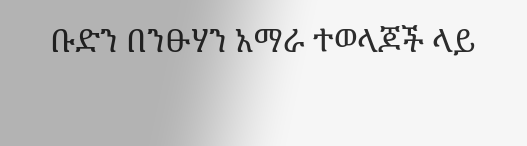ቡድን በንፁሃን አማራ ተወላጆች ላይ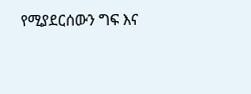የሚያደርሰውን ግፍ እና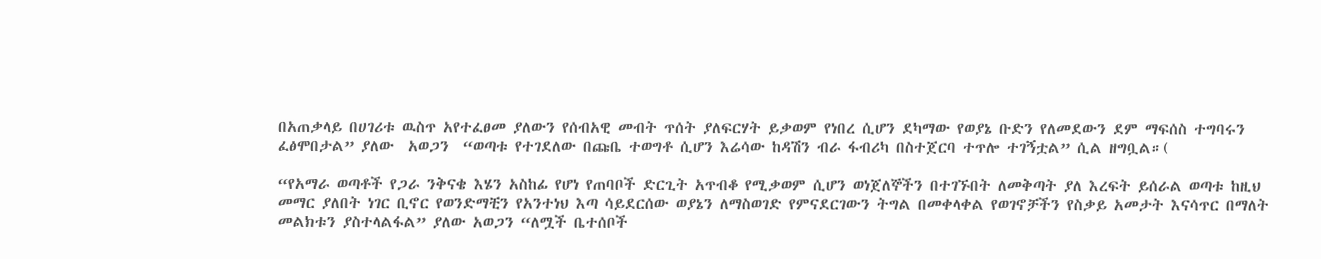በአጠቃላይ በሀገሪቱ ዉስጥ አየተፈፀመ ያለውን የሰብአዊ መብት ጥሰት ያለፍርሃት ይቃወም የነበረ ሲሆን ደካማው የወያኔ ቡድን የለመደውን ደም ማፍሰስ ተግባሩን ፈፅሞበታል” ያለው  አወጋን  “ወጣቱ የተገደለው በጩቤ ተወግቶ ሲሆን እሬሳው ከዳሽን ብራ ፋብሪካ በስተጀርባ ተጥሎ ተገኝቷል” ሲል ዘግቧል።(

“የአማራ ወጣቶች የጋራ ንቅናቄ እሄን አስከፊ የሆነ የጠባቦች ድርጊት አጥብቆ የሚቃወም ሲሆን ወነጀለኞችን በተገኙበት ለመቅጣት ያለ እረፍት ይሰራል ወጣቱ ከዚህ መማር ያለበት ነገር ቢኖር የወንድማቺን የአንተነህ እጣ ሳይደርሰው ወያኔን ለማስወገድ የምናደርገውን ትግል በመቀላቀል የወገኖቻችን የስቃይ አመታት እናሳጥር በማለት መልክቱን ያስተላልፋል” ያለው አወጋን “ለሟች ቤተሰቦች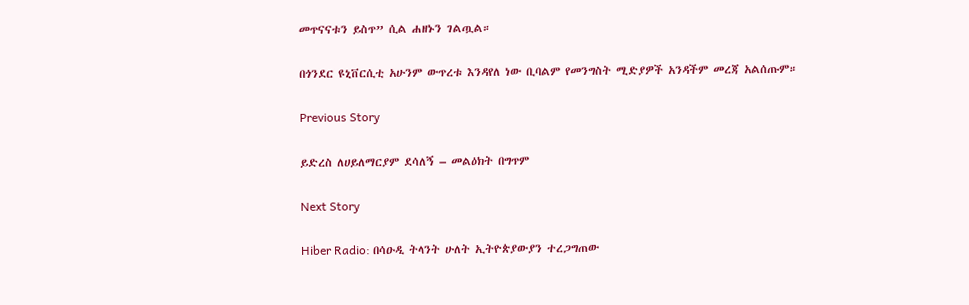መጥናናቱን ይስጥ” ሲል ሐዘኑን ገልጧል።

በጎንደር ዩኒቨርሲቲ አሁንም ውጥረቱ እንዳየለ ነው ቢባልም የመንግስት ሚድያዎች አንዳችም መረጃ አልሰጡም።

Previous Story

ይድረስ ለሀይለማርያም ደሳለኝ – መልዕክት በግጥም

Next Story

Hiber Radio: በሳዑዲ ትላንት ሁለት ኢትዮጵያውያን ተረጋግጠው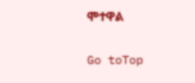ሞተዋል

Go toTop